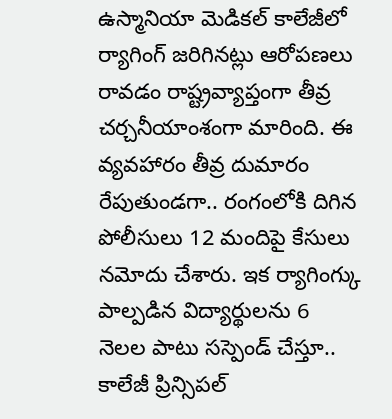ఉస్మానియా మెడికల్ కాలేజీలో ర్యాగింగ్ జరిగినట్లు ఆరోపణలు రావడం రాష్ట్రవ్యాప్తంగా తీవ్ర చర్చనీయాంశంగా మారింది. ఈ వ్యవహారం తీవ్ర దుమారం రేపుతుండగా.. రంగంలోకి దిగిన పోలీసులు 12 మందిపై కేసులు నమోదు చేశారు. ఇక ర్యాగింగ్కు పాల్పడిన విద్యార్థులను 6 నెలల పాటు సస్పెండ్ చేస్తూ.. కాలేజీ ప్రిన్సిపల్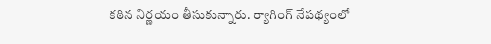కఠిన నిర్ణయం తీసుకున్నారు. ర్యాగింగ్ నేపథ్యంలో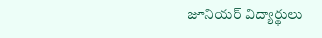జూనియర్ విద్యార్థులు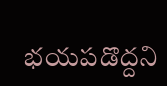భయపడొద్దని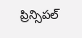ప్రిన్సిపల్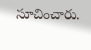సూచించారు.